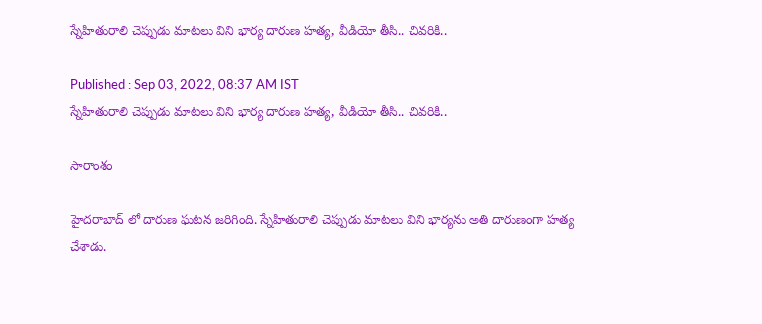స్నేహితురాలి చెప్పుడు మాటలు విని భార్య దారుణ హత్య, వీడియో తీసి.. చివరికి..

Published : Sep 03, 2022, 08:37 AM IST
స్నేహితురాలి చెప్పుడు మాటలు విని భార్య దారుణ హత్య, వీడియో తీసి.. చివరికి..

సారాంశం

హైదరాబాద్ లో దారుణ ఘటన జరిగింది. స్నేహితురాలి చెప్పుడు మాటలు విని భార్యను అతి దారుణంగా హత్య చేశాడు.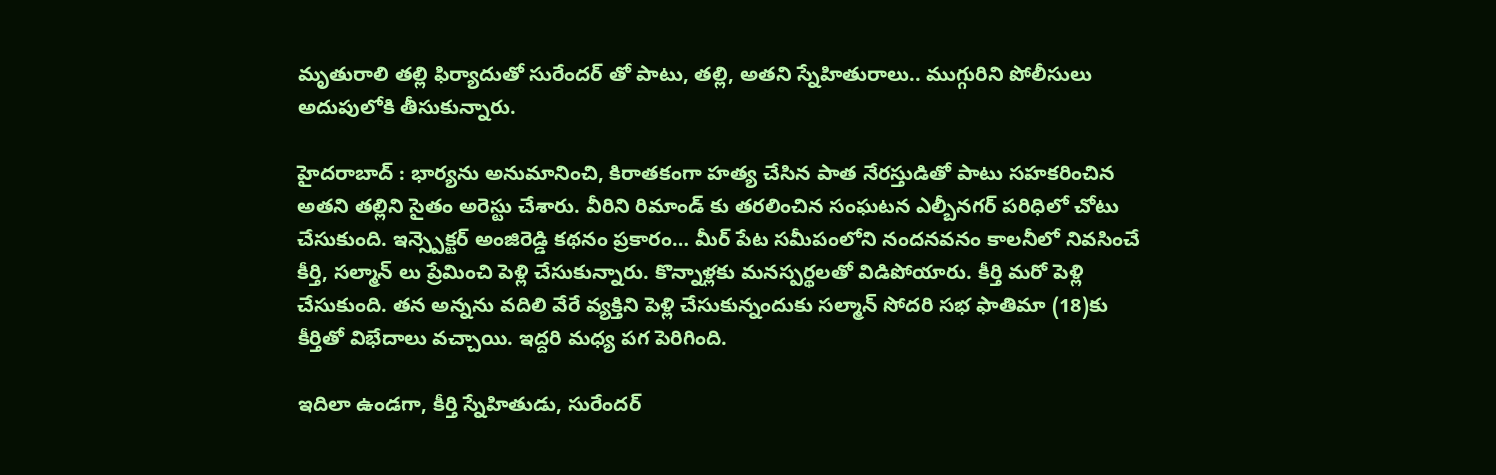మృతురాలి తల్లి ఫిర్యాదుతో సురేందర్ తో పాటు, తల్లి, అతని స్నేహితురాలు.. ముగ్గురిని పోలీసులు అదుపులోకి తీసుకున్నారు.

హైదరాబాద్ : భార్యను అనుమానించి, కిరాతకంగా హత్య చేసిన పాత నేరస్తుడితో పాటు సహకరించిన అతని తల్లిని సైతం అరెస్టు చేశారు. వీరిని రిమాండ్ కు తరలించిన సంఘటన ఎల్బీనగర్ పరిధిలో చోటు చేసుకుంది. ఇన్స్పెక్టర్ అంజిరెడ్డి కథనం ప్రకారం… మీర్ పేట సమీపంలోని నందనవనం కాలనీలో నివసించే కీర్తి, సల్మాన్ లు ప్రేమించి పెళ్లి చేసుకున్నారు. కొన్నాళ్లకు మనస్పర్థలతో విడిపోయారు. కీర్తి మరో పెళ్లి చేసుకుంది. తన అన్నను వదిలి వేరే వ్యక్తిని పెళ్లి చేసుకున్నందుకు సల్మాన్ సోదరి సభ ఫాతిమా (18)కు కీర్తితో విభేదాలు వచ్చాయి. ఇద్దరి మధ్య పగ పెరిగింది.

ఇదిలా ఉండగా, కీర్తి స్నేహితుడు, సురేందర్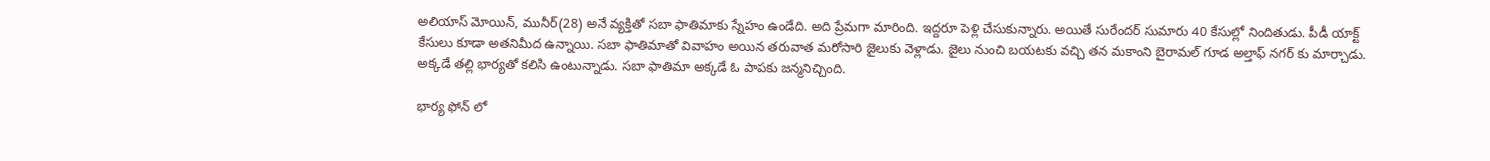అలియాస్ మోయిన్, మునీర్(28) అనే వ్యక్తితో సబా ఫాతిమాకు స్నేహం ఉండేది. అది ప్రేమగా మారింది. ఇద్దరూ పెళ్లి చేసుకున్నారు. అయితే సురేందర్ సుమారు 40 కేసుల్లో నిందితుడు. పీడీ యాక్ట్ కేసులు కూడా అతనిమీద ఉన్నాయి. సబా ఫాతిమాతో వివాహం అయిన తరువాత మరోసారి జైలుకు వెళ్లాడు. జైలు నుంచి బయటకు వచ్చి తన మకాంని బైరామల్ గూడ అల్తాఫ్ నగర్ కు మార్చాడు. అక్కడే తల్లి భార్యతో కలిసి ఉంటున్నాడు. సబా ఫాతిమా అక్కడే ఓ పాపకు జన్మనిచ్చింది.

భార్య ఫోన్ లో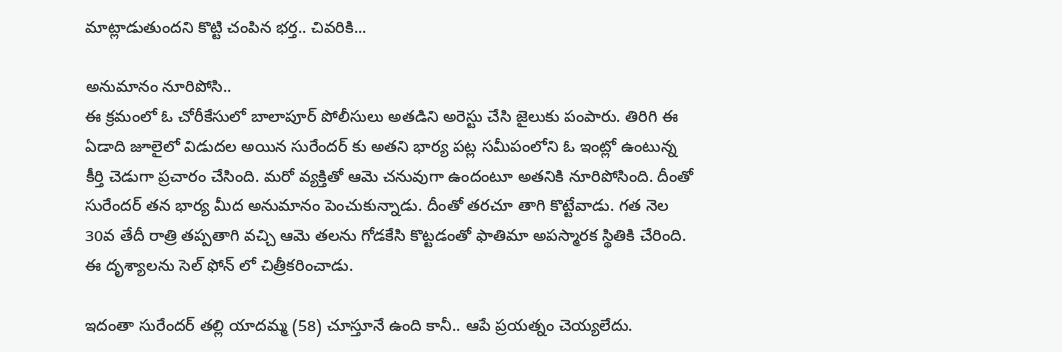మాట్లాడుతుందని కొట్టి చంపిన భర్త.. చివరికి...

అనుమానం నూరిపోసి..
ఈ క్రమంలో ఓ చోరీకేసులో బాలాపూర్ పోలీసులు అతడిని అరెస్టు చేసి జైలుకు పంపారు. తిరిగి ఈ ఏడాది జూలైలో విడుదల అయిన సురేందర్ కు అతని భార్య పట్ల సమీపంలోని ఓ ఇంట్లో ఉంటున్న కీర్తి చెడుగా ప్రచారం చేసింది. మరో వ్యక్తితో ఆమె చనువుగా ఉందంటూ అతనికి నూరిపోసింది. దీంతో సురేందర్ తన భార్య మీద అనుమానం పెంచుకున్నాడు. దీంతో తరచూ తాగి కొట్టేవాడు. గత నెల 30వ తేదీ రాత్రి తప్పతాగి వచ్చి ఆమె తలను గోడకేసి కొట్టడంతో ఫాతిమా అపస్మారక స్థితికి చేరింది. ఈ దృశ్యాలను సెల్ ఫోన్ లో చిత్రీకరించాడు.

ఇదంతా సురేందర్ తల్లి యాదమ్మ (58) చూస్తూనే ఉంది కానీ.. ఆపే ప్రయత్నం చెయ్యలేదు.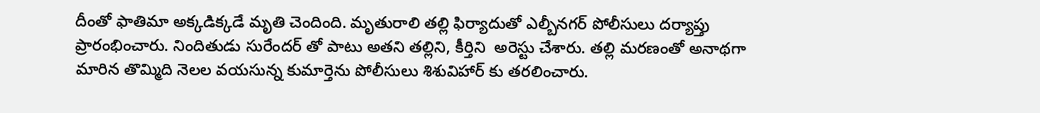దీంతో ఫాతిమా అక్కడిక్కడే మృతి చెందింది. మృతురాలి తల్లి ఫిర్యాదుతో ఎల్బీనగర్ పోలీసులు దర్యాప్తు ప్రారంభించారు. నిందితుడు సురేందర్ తో పాటు అతని తల్లిని, కీర్తిని  అరెస్టు చేశారు. తల్లి మరణంతో అనాథగా మారిన తొమ్మిది నెలల వయసున్న కుమార్తెను పోలీసులు శిశువిహార్ కు తరలించారు.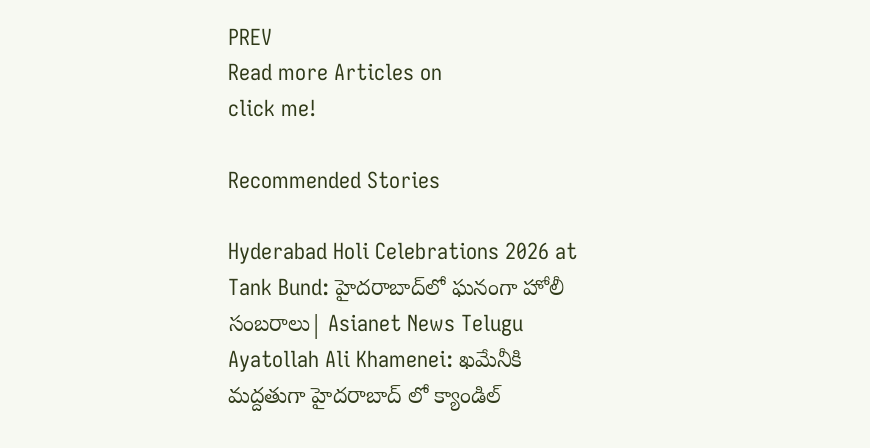PREV
Read more Articles on
click me!

Recommended Stories

Hyderabad Holi Celebrations 2026 at Tank Bund: హైదరాబాద్‌లో ఘనంగా హోలీ సంబరాలు| Asianet News Telugu
Ayatollah Ali Khamenei: ఖమేనీకి మద్దతుగా హైదరాబాద్ లో క్యాండిల్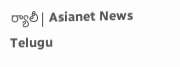ర్యాలీ| Asianet News Telugu